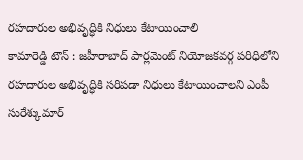రహదారుల అభివృద్ధికి నిధులు కేటాయించాలి
కామారెడ్డి టౌన్ : జహీరాబాద్ పార్లమెంట్ నియోజకవర్గ పరిధిలోని రహదారుల అభివృద్ధికి సరిపడా నిధులు కేటాయించాలని ఎంపీ సురేశ్కుమార్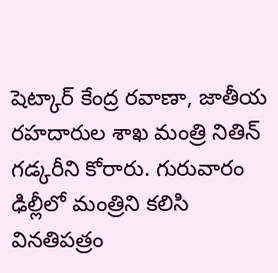షెట్కార్ కేంద్ర రవాణా, జాతీయ రహదారుల శాఖ మంత్రి నితిన్ గడ్కరీని కోరారు. గురువారం ఢిల్లీలో మంత్రిని కలిసి వినతిపత్రం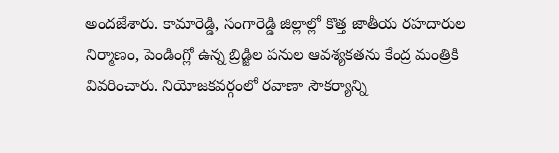అందజేశారు. కామారెడ్డి, సంగారెడ్డి జిల్లాల్లో కొత్త జాతీయ రహదారుల నిర్మాణం, పెండింగ్లో ఉన్న బ్రిడ్జిల పనుల ఆవశ్యకతను కేంద్ర మంత్రికి వివరించారు. నియోజకవర్గంలో రవాణా సౌకర్యాన్ని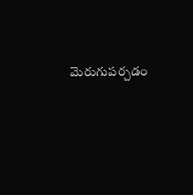మెరుగుపర్చడం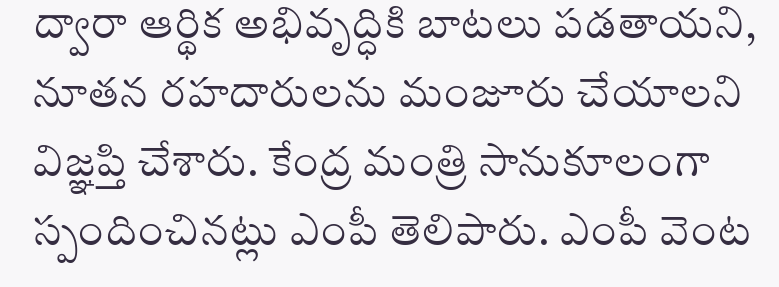ద్వారా ఆర్థిక అభివృద్ధికి బాటలు పడతాయని, నూతన రహదారులను మంజూరు చేయాలని విజ్ఞప్తి చేశారు. కేంద్ర మంత్రి సానుకూలంగా స్పందించినట్లు ఎంపీ తెలిపారు. ఎంపీ వెంట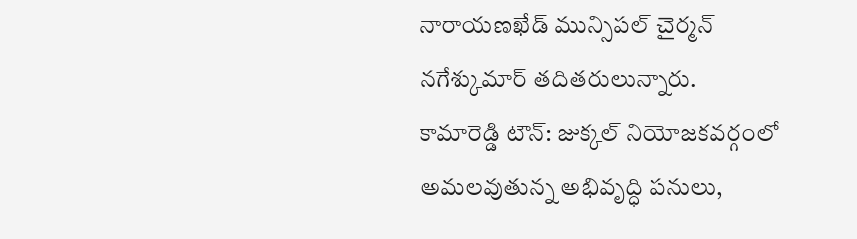నారాయణఖేడ్ మున్సిపల్ చైర్మన్ నగేశ్కుమార్ తదితరులున్నారు.
కామారెడ్డి టౌన్: జుక్కల్ నియోజకవర్గంలో అమలవుతున్న అభివృద్ధి పనులు,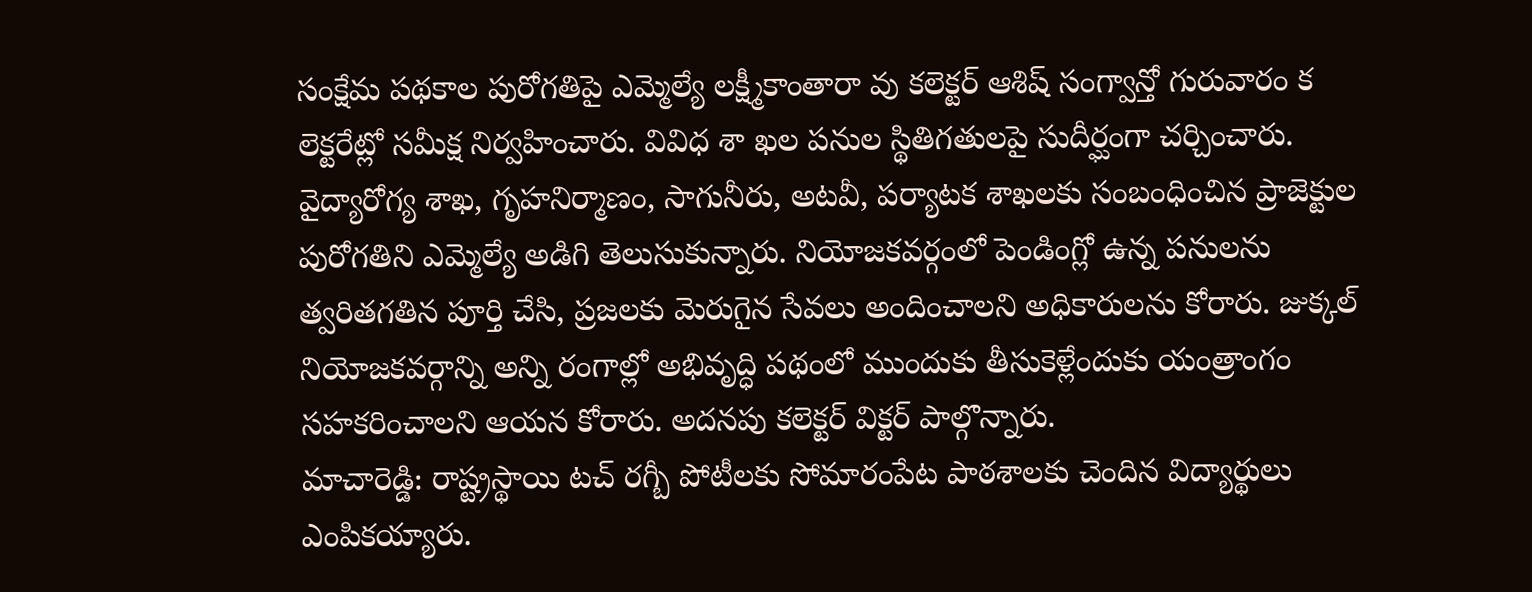సంక్షేమ పథకాల పురోగతిపై ఎమ్మెల్యే లక్ష్మీకాంతారా వు కలెక్టర్ ఆశిష్ సంగ్వాన్తో గురువారం క లెక్టరేట్లో సమీక్ష నిర్వహించారు. వివిధ శా ఖల పనుల స్థితిగతులపై సుదీర్ఘంగా చర్చించారు. వైద్యారోగ్య శాఖ, గృహనిర్మాణం, సాగునీరు, అటవీ, పర్యాటక శాఖలకు సంబంధించిన ప్రాజెక్టుల పురోగతిని ఎమ్మెల్యే అడిగి తెలుసుకున్నారు. నియోజకవర్గంలో పెండింగ్లో ఉన్న పనులను త్వరితగతిన పూర్తి చేసి, ప్రజలకు మెరుగైన సేవలు అందించాలని అధికారులను కోరారు. జుక్కల్ నియోజకవర్గాన్ని అన్ని రంగాల్లో అభివృద్ధి పథంలో ముందుకు తీసుకెళ్లేందుకు యంత్రాంగం సహకరించాలని ఆయన కోరారు. అదనపు కలెక్టర్ విక్టర్ పాల్గొన్నారు.
మాచారెడ్డి: రాష్ట్రస్థాయి టచ్ రగ్బీ పోటీలకు సోమారంపేట పాఠశాలకు చెందిన విద్యార్థులు ఎంపికయ్యారు.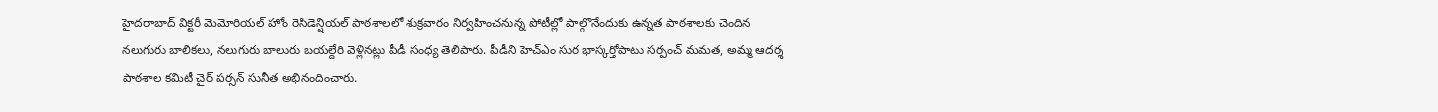హైదరాబాద్ విక్టరీ మెమోరియల్ హోం రెసిడెన్షియల్ పాఠశాలలో శుక్రవారం నిర్వహించనున్న పోటీల్లో పాల్గొనేందుకు ఉన్నత పాఠశాలకు చెందిన నలుగురు బాలికలు, నలుగురు బాలురు బయల్దేరి వెళ్లినట్లు పీడీ సంధ్య తెలిపారు. పీడీని హెచ్ఎం సుర భాస్కర్తోపాటు సర్పంచ్ మమత, అమ్మ ఆదర్శ పాఠశాల కమిటీ చైర్ పర్సన్ సునీత అభినందించారు.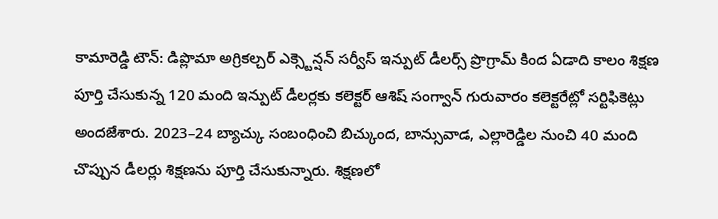కామారెడ్డి టౌన్: డిప్లొమా అగ్రికల్చర్ ఎక్స్టెన్షన్ సర్వీస్ ఇన్పుట్ డీలర్స్ ప్రొగ్రామ్ కింద ఏడాది కాలం శిక్షణ పూర్తి చేసుకున్న 120 మంది ఇన్పుట్ డీలర్లకు కలెక్టర్ ఆశిష్ సంగ్వాన్ గురువారం కలెక్టరేట్లో సర్టిఫికెట్లు అందజేశారు. 2023–24 బ్యాచ్కు సంబంధించి బిచ్కుంద, బాన్సువాడ, ఎల్లారెడ్డిల నుంచి 40 మంది చొప్పున డీలర్లు శిక్షణను పూర్తి చేసుకున్నారు. శిక్షణలో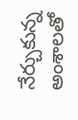నేర్చుకున్న అంశాలతో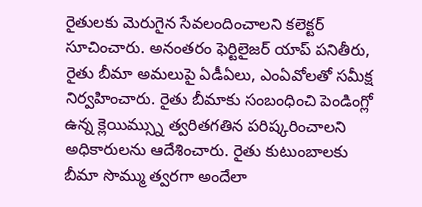రైతులకు మెరుగైన సేవలందించాలని కలెక్టర్ సూచించారు. అనంతరం ఫెర్టిలైజర్ యాప్ పనితీరు, రైతు బీమా అమలుపై ఏడీఏలు, ఎంఏవోలతో సమీక్ష నిర్వహించారు. రైతు బీమాకు సంబంధించి పెండింగ్లో ఉన్న క్లెయిమ్స్ను త్వరితగతిన పరిష్కరించాలని అధికారులను ఆదేశించారు. రైతు కుటుంబాలకు బీమా సొమ్ము త్వరగా అందేలా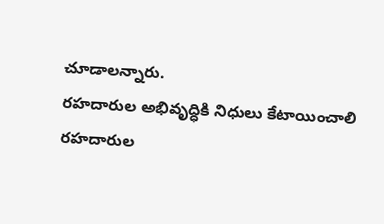చూడాలన్నారు.
రహదారుల అభివృద్ధికి నిధులు కేటాయించాలి
రహదారుల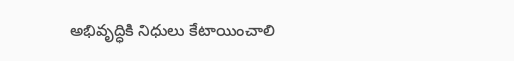అభివృద్ధికి నిధులు కేటాయించాలి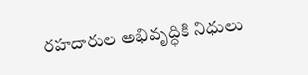రహదారుల అభివృద్ధికి నిధులు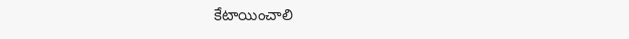కేటాయించాలి